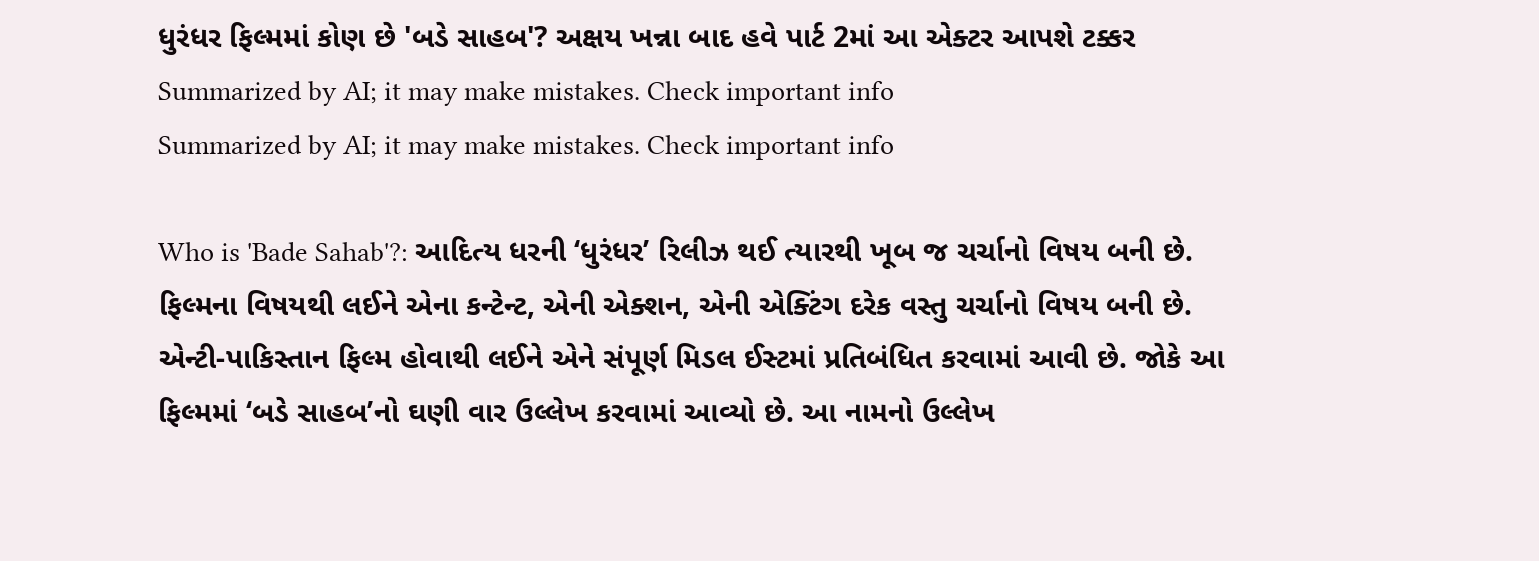ધુરંધર ફિલ્મમાં કોણ છે 'બડે સાહબ'? અક્ષય ખન્ના બાદ હવે પાર્ટ 2માં આ એક્ટર આપશે ટક્કર
Summarized by AI; it may make mistakes. Check important info
Summarized by AI; it may make mistakes. Check important info

Who is 'Bade Sahab'?: આદિત્ય ધરની ‘ધુરંધર’ રિલીઝ થઈ ત્યારથી ખૂબ જ ચર્ચાનો વિષય બની છે. ફિલ્મના વિષયથી લઈને એના કન્ટેન્ટ, એની એક્શન, એની એક્ટિંગ દરેક વસ્તુ ચર્ચાનો વિષય બની છે. એન્ટી-પાકિસ્તાન ફિલ્મ હોવાથી લઈને એને સંપૂર્ણ મિડલ ઈસ્ટમાં પ્રતિબંધિત કરવામાં આવી છે. જોકે આ ફિલ્મમાં ‘બડે સાહબ’નો ઘણી વાર ઉલ્લેખ કરવામાં આવ્યો છે. આ નામનો ઉલ્લેખ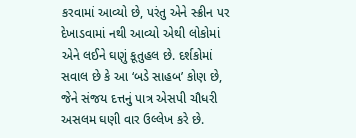કરવામાં આવ્યો છે, પરંતુ એને સ્ક્રીન પર દેખાડવામાં નથી આવ્યો એથી લોકોમાં એને લઈને ઘણું કૂતુહલ છે. દર્શકોમાં સવાલ છે કે આ ‘બડે સાહબ’ કોણ છે, જેને સંજય દત્તનું પાત્ર એસપી ચૌધરી અસલમ ઘણી વાર ઉલ્લેખ કરે છે.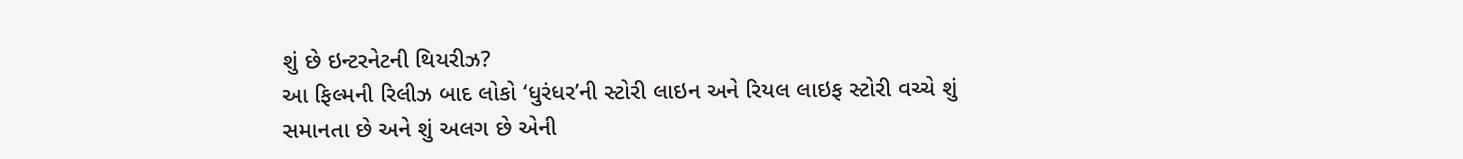શું છે ઇન્ટરનેટની થિયરીઝ?
આ ફિલ્મની રિલીઝ બાદ લોકો ‘ધુરંધર’ની સ્ટોરી લાઇન અને રિયલ લાઇફ સ્ટોરી વચ્ચે શું સમાનતા છે અને શું અલગ છે એની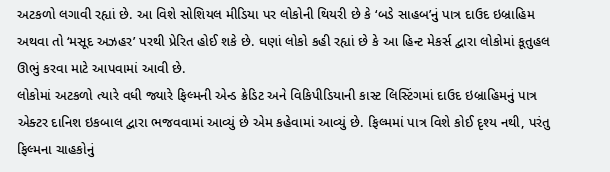અટકળો લગાવી રહ્યાં છે. આ વિશે સોશિયલ મીડિયા પર લોકોની થિયરી છે કે ‘બડે સાહબ’નું પાત્ર દાઉદ ઇબ્રાહિમ અથવા તો ‘મસૂદ અઝહર’ પરથી પ્રેરિત હોઈ શકે છે. ઘણાં લોકો કહી રહ્યાં છે કે આ હિન્ટ મેકર્સ દ્વારા લોકોમાં કૂતુહલ ઊભું કરવા માટે આપવામાં આવી છે.
લોકોમાં અટકળો ત્યારે વધી જ્યારે ફિલ્મની એન્ડ ક્રેડિટ અને વિકિપીડિયાની કાસ્ટ લિસ્ટિંગમાં દાઉદ ઇબ્રાહિમનું પાત્ર એક્ટર દાનિશ ઇકબાલ દ્વારા ભજવવામાં આવ્યું છે એમ કહેવામાં આવ્યું છે. ફિલ્મમાં પાત્ર વિશે કોઈ દૃશ્ય નથી, પરંતુ ફિલ્મના ચાહકોનું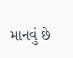માનવું છે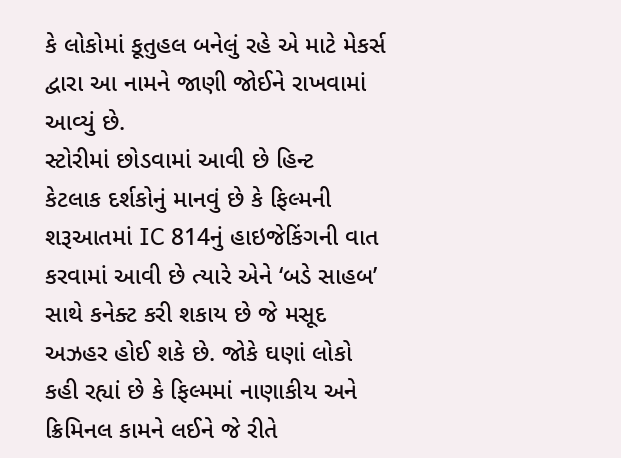કે લોકોમાં કૂતુહલ બનેલું રહે એ માટે મેકર્સ દ્વારા આ નામને જાણી જોઈને રાખવામાં આવ્યું છે.
સ્ટોરીમાં છોડવામાં આવી છે હિન્ટ
કેટલાક દર્શકોનું માનવું છે કે ફિલ્મની શરૂઆતમાં IC 814નું હાઇજેકિંગની વાત કરવામાં આવી છે ત્યારે એને ‘બડે સાહબ’ સાથે કનેક્ટ કરી શકાય છે જે મસૂદ અઝહર હોઈ શકે છે. જોકે ઘણાં લોકો કહી રહ્યાં છે કે ફિલ્મમાં નાણાકીય અને ક્રિમિનલ કામને લઈને જે રીતે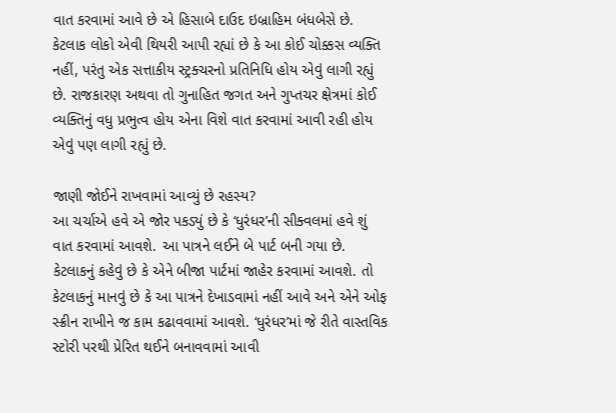વાત કરવામાં આવે છે એ હિસાબે દાઉદ ઇબ્રાહિમ બંધબેસે છે.
કેટલાક લોકો એવી થિયરી આપી રહ્યાં છે કે આ કોઈ ચોક્કસ વ્યક્તિ નહીં, પરંતુ એક સત્તાકીય સ્ટ્રક્ચરનો પ્રતિનિધિ હોય એવું લાગી રહ્યું છે. રાજકારણ અથવા તો ગુનાહિત જગત અને ગુપ્તચર ક્ષેત્રમાં કોઈ વ્યક્તિનું વધુ પ્રભુત્વ હોય એના વિશે વાત કરવામાં આવી રહી હોય એવું પણ લાગી રહ્યું છે.

જાણી જોઈને રાખવામાં આવ્યું છે રહસ્ય?
આ ચર્ચાએ હવે એ જોર પકડ્યું છે કે ‘ધુરંધર’ની સીક્વલમાં હવે શું વાત કરવામાં આવશે. આ પાત્રને લઈને બે પાર્ટ બની ગયા છે. કેટલાકનું કહેવું છે કે એને બીજા પાર્ટમાં જાહેર કરવામાં આવશે. તો કેટલાકનું માનવું છે કે આ પાત્રને દેખાડવામાં નહીં આવે અને એને ઓફ સ્ક્રીન રાખીને જ કામ કઢાવવામાં આવશે. ‘ધુરંધર’માં જે રીતે વાસ્તવિક સ્ટોરી પરથી પ્રેરિત થઈને બનાવવામાં આવી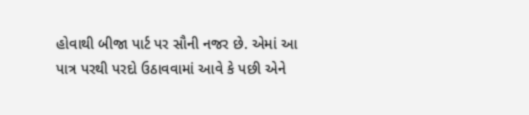હોવાથી બીજા પાર્ટ પર સૌની નજર છે. એમાં આ પાત્ર પરથી પરદો ઉઠાવવામાં આવે કે પછી એને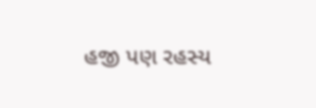હજી પણ રહસ્ય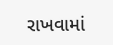રાખવામાં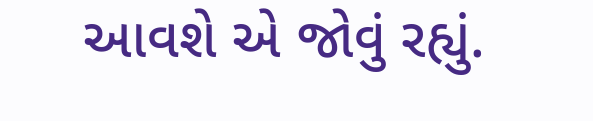આવશે એ જોવું રહ્યું.